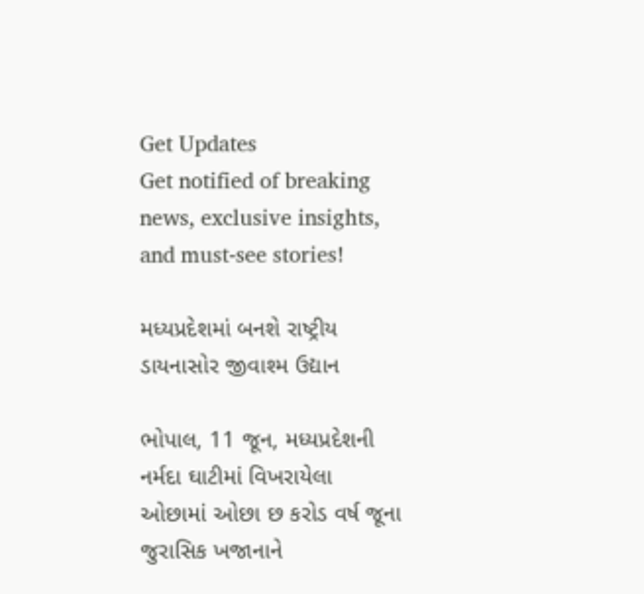Get Updates
Get notified of breaking news, exclusive insights, and must-see stories!

મધ્યપ્રદેશમાં બનશે રાષ્ટ્રીય ડાયનાસોર જીવાશ્મ ઉદ્યાન

ભોપાલ, 11 જૂન, મધ્યપ્રદેશની નર્મદા ઘાટીમાં વિખરાયેલા ઓછામાં ઓછા છ કરોડ વર્ષ જૂના જુરાસિક ખજાનાને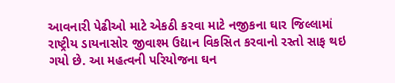આવનારી પેઢીઓ માટે એકઠી કરવા માટે નજીકના ઘાર જિલ્લામાં રાષ્ટ્રીય ડાયનાસોર જીવાશ્મ ઉદ્યાન વિકસિત કરવાનો રસ્તો સાફ થઇ ગયો છે. આ મહત્વની પરિયોજના ઘન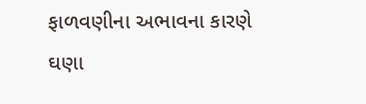ફાળવણીના અભાવના કારણે ઘણા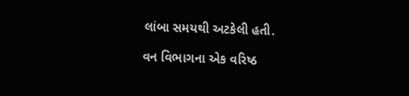લાંબા સમયથી અટકેલી હતી.

વન વિભાગના એક વરિષ્ઠ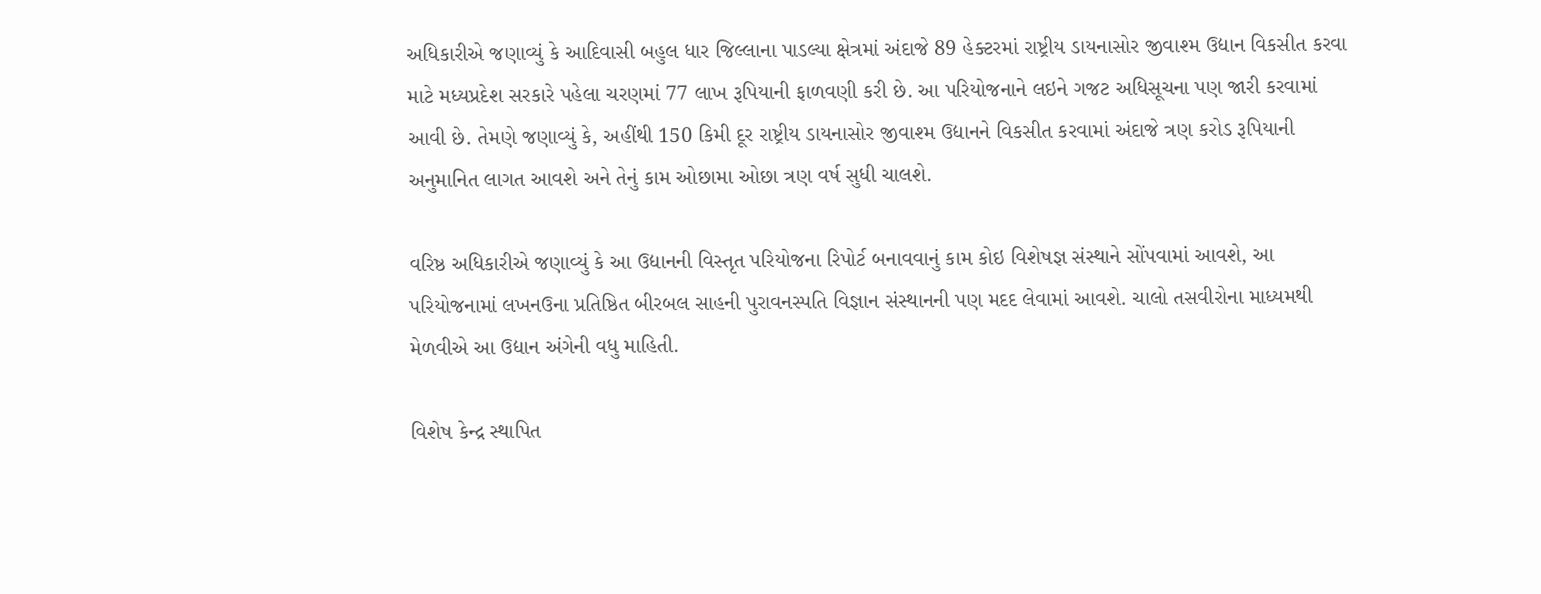અધિકારીએ જણાવ્યું કે આદિવાસી બહુલ ધાર જિલ્લાના પાડલ્યા ક્ષેત્રમાં અંદાજે 89 હેક્ટરમાં રાષ્ટ્રીય ડાયનાસોર જીવાશ્મ ઉદ્યાન વિકસીત કરવા માટે મધ્યપ્રદેશ સરકારે પહેલા ચરણમાં 77 લાખ રૂપિયાની ફાળવણી કરી છે. આ પરિયોજનાને લઇને ગજટ અધિસૂચના પણ જારી કરવામાં આવી છે. તેમણે જણાવ્યું કે, અહીંથી 150 કિમી દૂર રાષ્ટ્રીય ડાયનાસોર જીવાશ્મ ઉદ્યાનને વિકસીત કરવામાં અંદાજે ત્રણ કરોડ રૂપિયાની અનુમાનિત લાગત આવશે અને તેનું કામ ઓછામા ઓછા ત્રણ વર્ષ સુધી ચાલશે.

વરિષ્ઠ અધિકારીએ જણાવ્યું કે આ ઉદ્યાનની વિસ્તૃત પરિયોજના રિપોર્ટ બનાવવાનું કામ કોઇ વિશેષજ્ઞ સંસ્થાને સોંપવામાં આવશે, આ પરિયોજનામાં લખનઉના પ્રતિષ્ઠિત બીરબલ સાહની પુરાવનસ્પતિ વિજ્ઞાન સંસ્થાનની પણ મદદ લેવામાં આવશે. ચાલો તસવીરોના માધ્યમથી મેળવીએ આ ઉદ્યાન અંગેની વધુ માહિતી.

વિશેષ કેન્દ્ર સ્થાપિત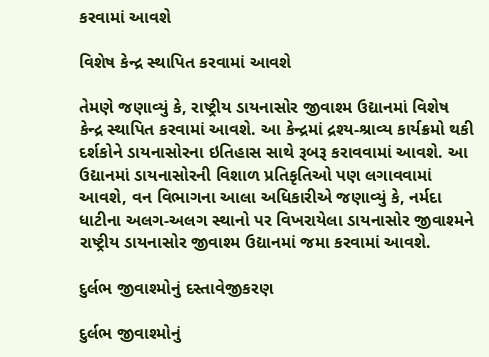કરવામાં આવશે

વિશેષ કેન્દ્ર સ્થાપિત કરવામાં આવશે

તેમણે જણાવ્યું કે, રાષ્ટ્રીય ડાયનાસોર જીવાશ્મ ઉદ્યાનમાં વિશેષ કેન્દ્ર સ્થાપિત કરવામાં આવશે. આ કેન્દ્રમાં દ્રશ્ય-શ્રાવ્ય કાર્યક્રમો થકી દર્શકોને ડાયનાસોરના ઇતિહાસ સાથે રૂબરૂ કરાવવામાં આવશે. આ ઉદ્યાનમાં ડાયનાસોરની વિશાળ પ્રતિકૃતિઓ પણ લગાવવામાં આવશે, વન વિભાગના આલા અધિકારીએ જણાવ્યું કે, નર્મદા ધાટીના અલગ-અલગ સ્થાનો પર વિખરાયેલા ડાયનાસોર જીવાશ્મને રાષ્ટ્રીય ડાયનાસોર જીવાશ્મ ઉદ્યાનમાં જમા કરવામાં આવશે.

દુર્લભ જીવાશ્મોનું દસ્તાવેજીકરણ

દુર્લભ જીવાશ્મોનું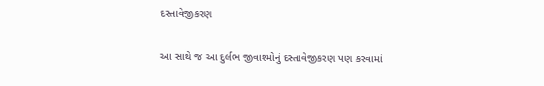દસ્તાવેજીકરણ

આ સાથે જ આ દુર્લભ જીવાશ્મોનું દસ્તાવેજીકરણ પણ કરવામાં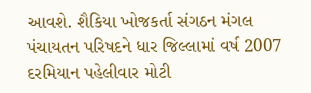આવશે. શૈકિયા ખોજકર્તા સંગઠન મંગલ પંચાયતન પરિષદને ધાર જિલ્લામાં વર્ષ 2007 દરમિયાન પહેલીવાર મોટી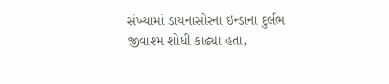સંખ્યામાં ડાયનાસોરના ઇન્ડાના દુર્લભ જીવાશ્મ શોધી કાઢ્યા હતા,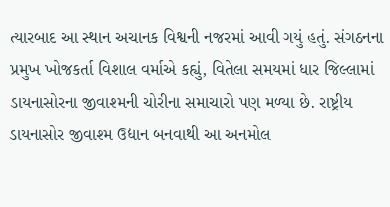ત્યારબાદ આ સ્થાન અચાનક વિશ્વની નજરમાં આવી ગયું હતું. સંગઠનના પ્રમુખ ખોજકર્તા વિશાલ વર્માએ કહ્યું, વિતેલા સમયમાં ધાર જિલ્લામાં ડાયનાસોરના જીવાશ્મની ચોરીના સમાચારો પણ મળ્યા છે. રાષ્ટ્રીય ડાયનાસોર જીવાશ્મ ઉદ્યાન બનવાથી આ અનમોલ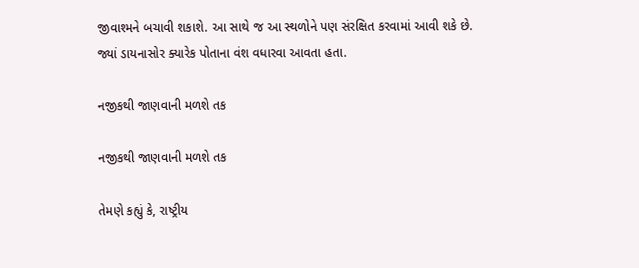જીવાશ્મને બચાવી શકાશે. આ સાથે જ આ સ્થળોને પણ સંરક્ષિત કરવામાં આવી શકે છે. જ્યાં ડાયનાસોર ક્યારેક પોતાના વંશ વધારવા આવતા હતા.

નજીકથી જાણવાની મળશે તક

નજીકથી જાણવાની મળશે તક

તેમણે કહ્યું કે, રાષ્ટ્રીય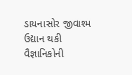ડાયનાસોર જીવાશ્મ ઉદ્યાન થકી વૈજ્ઞાનિકોની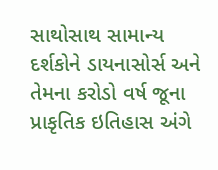સાથોસાથ સામાન્ય દર્શકોને ડાયનાસોર્સ અને તેમના કરોડો વર્ષ જૂના પ્રાકૃતિક ઇતિહાસ અંગે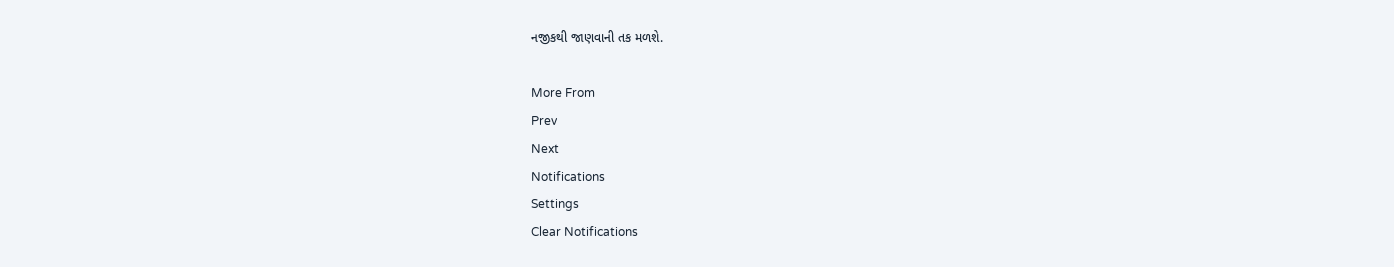નજીકથી જાણવાની તક મળશે.

More From
Prev
Next
Notifications
Settings
Clear Notifications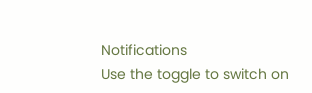Notifications
Use the toggle to switch on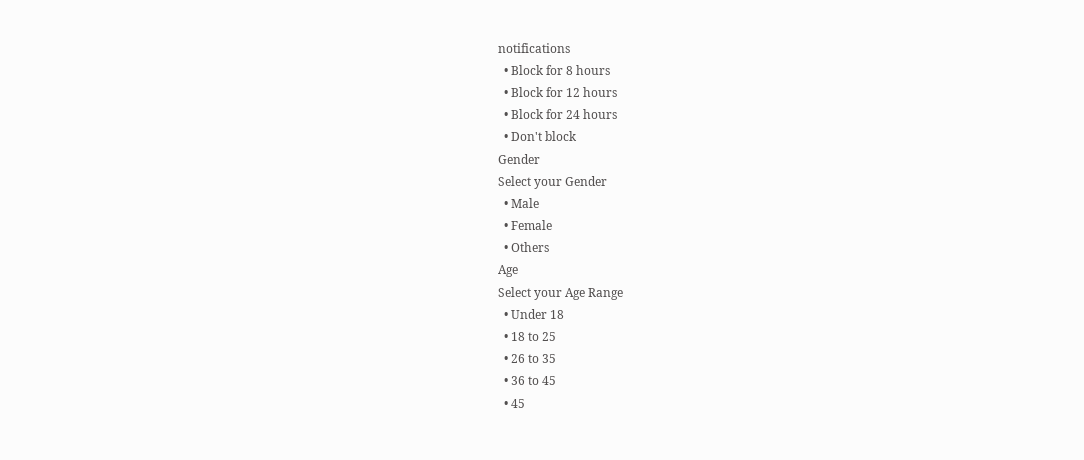notifications
  • Block for 8 hours
  • Block for 12 hours
  • Block for 24 hours
  • Don't block
Gender
Select your Gender
  • Male
  • Female
  • Others
Age
Select your Age Range
  • Under 18
  • 18 to 25
  • 26 to 35
  • 36 to 45
  • 45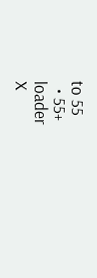to 55
  • 55+
loader
X